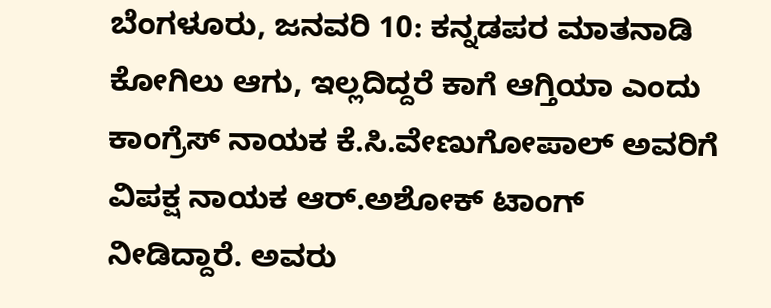ಬೆಂಗಳೂರು, ಜನವರಿ 10: ಕನ್ನಡಪರ ಮಾತನಾಡಿ ಕೋಗಿಲು ಆಗು, ಇಲ್ಲದಿದ್ದರೆ ಕಾಗೆ ಆಗ್ತಿಯಾ ಎಂದು ಕಾಂಗ್ರೆಸ್ ನಾಯಕ ಕೆ.ಸಿ.ವೇಣುಗೋಪಾಲ್ ಅವರಿಗೆ ವಿಪಕ್ಷ ನಾಯಕ ಆರ್.ಅಶೋಕ್ ಟಾಂಗ್ ನೀಡಿದ್ದಾರೆ. ಅವರು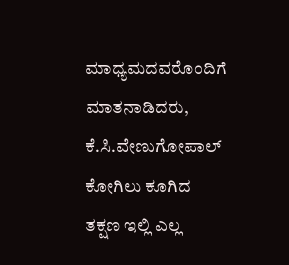ಮಾಧ್ಯಮದವರೊಂದಿಗೆ ಮಾತನಾಡಿದರು, ಕೆ.ಸಿ.ವೇಣುಗೋಪಾಲ್ ಕೋಗಿಲು ಕೂಗಿದ ತಕ್ಷಣ ಇಲ್ಲಿ ಎಲ್ಲ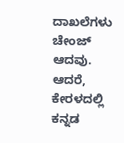ದಾಖಲೆಗಳು ಚೇಂಜ್ ಆದವು. ಆದರೆ, ಕೇರಳದಲ್ಲಿ ಕನ್ನಡ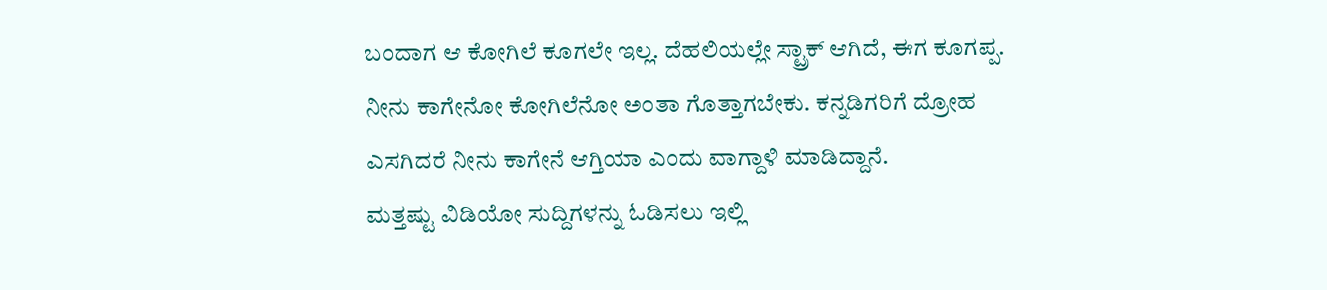ಬಂದಾಗ ಆ ಕೋಗಿಲೆ ಕೂಗಲೇ ಇಲ್ಲ. ದೆಹಲಿಯಲ್ಲೇ ಸ್ಟ್ರಾಕ್ ಆಗಿದೆ, ಈಗ ಕೂಗಪ್ಪ. ನೀನು ಕಾಗೇನೋ ಕೋಗಿಲೆನೋ ಅಂತಾ ಗೊತ್ತಾಗಬೇಕು. ಕನ್ನಡಿಗರಿಗೆ ದ್ರೋಹ ಎಸಗಿದರೆ ನೀನು ಕಾಗೇನೆ ಆಗ್ತಿಯಾ ಎಂದು ವಾಗ್ದಾಳಿ ಮಾಡಿದ್ದಾನೆ.
ಮತ್ತಷ್ಟು ವಿಡಿಯೋ ಸುದ್ದಿಗಳನ್ನು ಓಡಿಸಲು ಇಲ್ಲಿ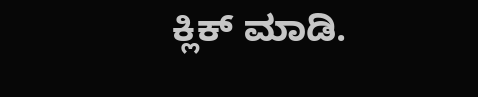ಕ್ಲಿಕ್ ಮಾಡಿ.